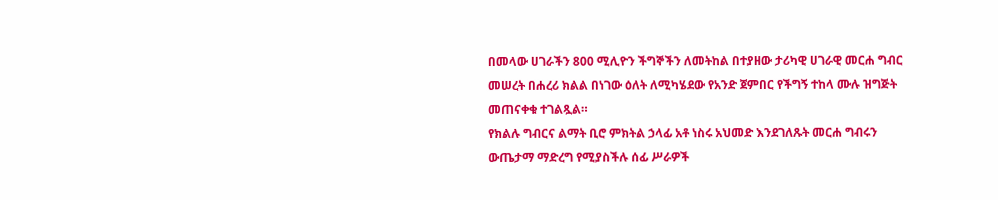በመላው ሀገራችን 800 ሚሊዮን ችግኞችን ለመትከል በተያዘው ታሪካዊ ሀገራዊ መርሐ ግብር መሠረት በሐረሪ ክልል በነገው ዕለት ለሚካሄደው የአንድ ጀምበር የችግኝ ተከላ ሙሉ ዝግጅት መጠናቀቁ ተገልጿል።
የክልሉ ግብርና ልማት ቢሮ ምክትል ኃላፊ አቶ ነስሩ አህመድ እንደገለጹት መርሐ ግብሩን ውጤታማ ማድረግ የሚያስችሉ ሰፊ ሥራዎች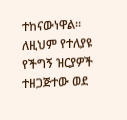ተከናውነዋል።
ለዚህም የተለያዩ የችግኝ ዝርያዎች ተዘጋጅተው ወደ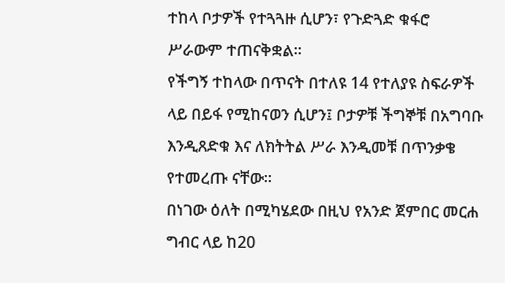ተከላ ቦታዎች የተጓጓዙ ሲሆን፣ የጉድጓድ ቁፋሮ ሥራውም ተጠናቅቋል።
የችግኝ ተከላው በጥናት በተለዩ 14 የተለያዩ ስፍራዎች ላይ በይፋ የሚከናወን ሲሆን፤ ቦታዎቹ ችግኞቹ በአግባቡ እንዲጸድቁ እና ለክትትል ሥራ እንዲመቹ በጥንቃቄ የተመረጡ ናቸው።
በነገው ዕለት በሚካሄደው በዚህ የአንድ ጀምበር መርሐ ግብር ላይ ከ20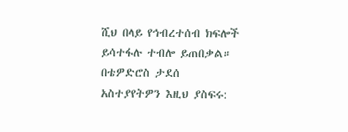ሺህ በላይ የኅብረተሰብ ክፍሎች ይሳተፋሉ ተብሎ ይጠበቃል።
በቴዎድሮስ ታደሰ
አስተያየትዎን እዚህ ያስፍሩ: